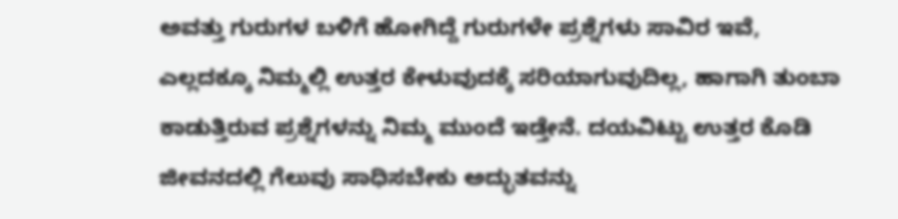ಅವತ್ತು ಗುರುಗಳ ಬಳಿಗೆ ಹೋಗಿದ್ದೆ ಗುರುಗಳೇ ಪ್ರಶ್ನೆಗಳು ಸಾವಿರ ಇವೆ, ಎಲ್ಲದಕ್ಕೂ ನಿಮ್ಮಲ್ಲಿ ಉತ್ತರ ಕೇಳುವುದಕ್ಕೆ ಸರಿಯಾಗುವುದಿಲ್ಲ, ಹಾಗಾಗಿ ತುಂಬಾ ಕಾಡುತ್ತಿರುವ ಪ್ರಶ್ನೆಗಳನ್ನು ನಿಮ್ಮ ಮುಂದೆ ಇಡ್ತೇನೆ. ದಯವಿಟ್ಟು ಉತ್ತರ ಕೊಡಿ ಜೀವನದಲ್ಲಿ ಗೆಲುವು ಸಾಧಿಸಬೇಕು ಅದ್ಭುತವನ್ನು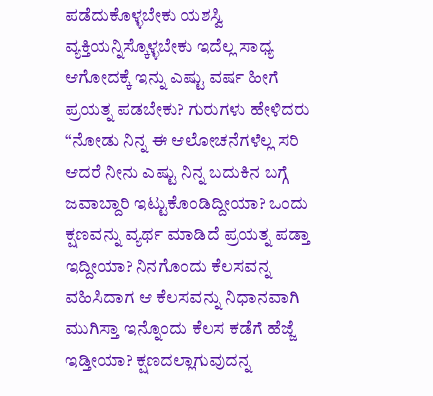ಪಡೆದುಕೊಳ್ಳಬೇಕು ಯಶಸ್ವಿ ವ್ಯಕ್ತಿಯನ್ನಿಸ್ಕೊಳ್ಳಬೇಕು ಇದೆಲ್ಲ ಸಾಧ್ಯ ಆಗೋದಕ್ಕೆ ಇನ್ನು ಎಷ್ಟು ವರ್ಷ ಹೀಗೆ ಪ್ರಯತ್ನ ಪಡಬೇಕು? ಗುರುಗಳು ಹೇಳಿದರು “ನೋಡು ನಿನ್ನ ಈ ಆಲೋಚನೆಗಳೆಲ್ಲ ಸರಿ ಆದರೆ ನೀನು ಎಷ್ಟು ನಿನ್ನ ಬದುಕಿನ ಬಗ್ಗೆ ಜವಾಬ್ದಾರಿ ಇಟ್ಟುಕೊಂಡಿದ್ದೀಯಾ? ಒಂದು ಕ್ಷಣವನ್ನು ವ್ಯರ್ಥ ಮಾಡಿದೆ ಪ್ರಯತ್ನ ಪಡ್ತಾ ಇದ್ದೀಯಾ? ನಿನಗೊಂದು ಕೆಲಸವನ್ನ ವಹಿಸಿದಾಗ ಆ ಕೆಲಸವನ್ನು ನಿಧಾನವಾಗಿ ಮುಗಿಸ್ತಾ ಇನ್ನೊಂದು ಕೆಲಸ ಕಡೆಗೆ ಹೆಜ್ಜೆ ಇಡ್ತೀಯಾ? ಕ್ಷಣದಲ್ಲಾಗುವುದನ್ನ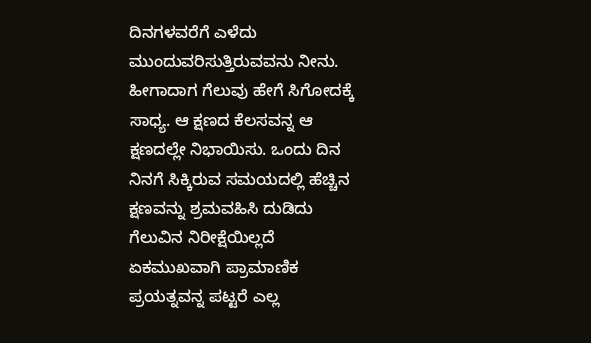ದಿನಗಳವರೆಗೆ ಎಳೆದು ಮುಂದುವರಿಸುತ್ತಿರುವವನು ನೀನು. ಹೀಗಾದಾಗ ಗೆಲುವು ಹೇಗೆ ಸಿಗೋದಕ್ಕೆ ಸಾಧ್ಯ. ಆ ಕ್ಷಣದ ಕೆಲಸವನ್ನ ಆ ಕ್ಷಣದಲ್ಲೇ ನಿಭಾಯಿಸು. ಒಂದು ದಿನ ನಿನಗೆ ಸಿಕ್ಕಿರುವ ಸಮಯದಲ್ಲಿ ಹೆಚ್ಚಿನ ಕ್ಷಣವನ್ನು ಶ್ರಮವಹಿಸಿ ದುಡಿದು ಗೆಲುವಿನ ನಿರೀಕ್ಷೆಯಿಲ್ಲದೆ ಏಕಮುಖವಾಗಿ ಪ್ರಾಮಾಣಿಕ ಪ್ರಯತ್ನವನ್ನ ಪಟ್ಟರೆ ಎಲ್ಲ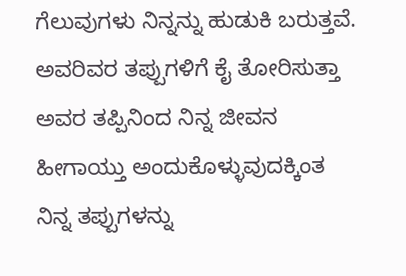ಗೆಲುವುಗಳು ನಿನ್ನನ್ನು ಹುಡುಕಿ ಬರುತ್ತವೆ. ಅವರಿವರ ತಪ್ಪುಗಳಿಗೆ ಕೈ ತೋರಿಸುತ್ತಾ ಅವರ ತಪ್ಪಿನಿಂದ ನಿನ್ನ ಜೀವನ ಹೀಗಾಯ್ತು ಅಂದುಕೊಳ್ಳುವುದಕ್ಕಿಂತ ನಿನ್ನ ತಪ್ಪುಗಳನ್ನು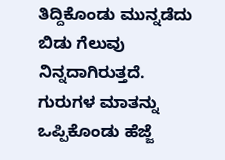ತಿದ್ದಿಕೊಂಡು ಮುನ್ನಡೆದು ಬಿಡು ಗೆಲುವು ನಿನ್ನದಾಗಿರುತ್ತದೆ. ಗುರುಗಳ ಮಾತನ್ನು ಒಪ್ಪಿಕೊಂಡು ಹೆಜ್ಜೆ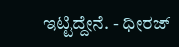ಇಟ್ಟಿದ್ದೇನೆ. - ಧೀರಜ್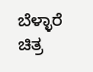ಬೆಳ್ಳಾರೆ                                   ಚಿತ್ರ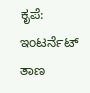ಕೃಪೆ: ಇಂಟರ್ನೆಟ್ ತಾಣ